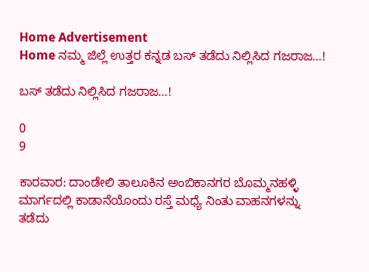Home Advertisement
Home ನಮ್ಮ ಜಿಲ್ಲೆ ಉತ್ತರ ಕನ್ನಡ ಬಸ್ ತಡೆದು ನಿಲ್ಲಿಸಿದ ಗಜರಾಜ…!

ಬಸ್ ತಡೆದು ನಿಲ್ಲಿಸಿದ ಗಜರಾಜ…!

0
9

ಕಾರವಾರ: ದಾಂಡೇಲಿ ತಾಲೂಕಿನ ಅಂಬಿಕಾನಗರ ಬೊಮ್ಮನಹಳ್ಳಿ ಮಾರ್ಗದಲ್ಲಿ ಕಾಡಾನೆಯೊಂದು ರಸ್ತೆ ಮಧ್ಯೆ ನಿಂತು ವಾಹನಗಳನ್ನು ತಡೆದು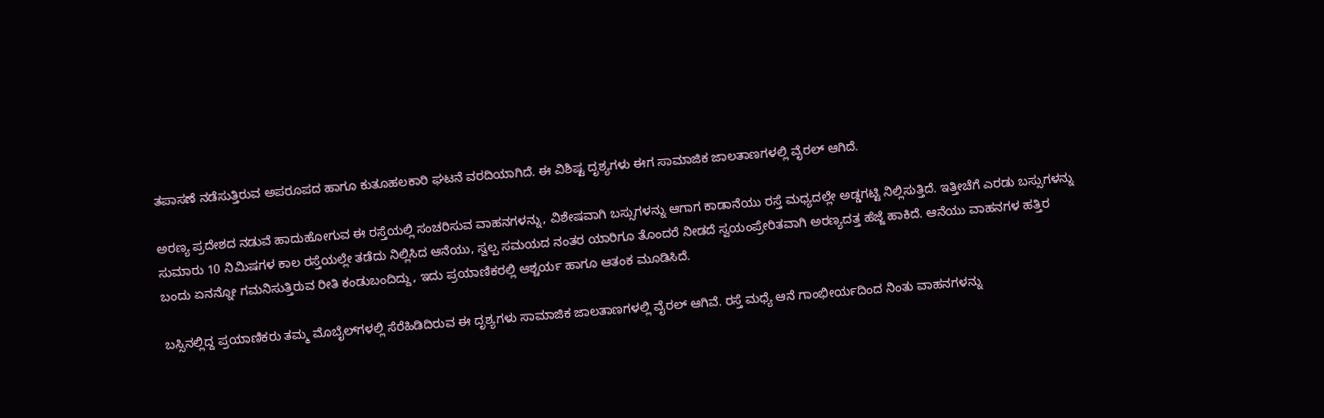ತಪಾಸಣೆ ನಡೆಸುತ್ತಿರುವ ಅಪರೂಪದ ಹಾಗೂ ಕುತೂಹಲಕಾರಿ ಘಟನೆ ವರದಿಯಾಗಿದೆ. ಈ ವಿಶಿಷ್ಟ ದೃಶ್ಯಗಳು ಈಗ ಸಾಮಾಜಿಕ ಜಾಲತಾಣಗಳಲ್ಲಿ ವೈರಲ್ ಆಗಿದೆ.

ಅರಣ್ಯ ಪ್ರದೇಶದ ನಡುವೆ ಹಾದುಹೋಗುವ ಈ ರಸ್ತೆಯಲ್ಲಿ ಸಂಚರಿಸುವ ವಾಹನಗಳನ್ನು, ವಿಶೇಷವಾಗಿ ಬಸ್ಸುಗಳನ್ನು ಆಗಾಗ ಕಾಡಾನೆಯು ರಸ್ತೆ ಮಧ್ಯದಲ್ಲೇ ಅಡ್ಡಗಟ್ಟಿ ನಿಲ್ಲಿಸುತ್ತಿದೆ. ಇತ್ತೀಚೆಗೆ ಎರಡು ಬಸ್ಸುಗಳನ್ನು ಸುಮಾರು 10 ನಿಮಿಷಗಳ ಕಾಲ ರಸ್ತೆಯಲ್ಲೇ ತಡೆದು ನಿಲ್ಲಿಸಿದ ಆನೆಯು, ಸ್ವಲ್ಪ ಸಮಯದ ನಂತರ ಯಾರಿಗೂ ತೊಂದರೆ ನೀಡದೆ ಸ್ವಯಂಪ್ರೇರಿತವಾಗಿ ಅರಣ್ಯದತ್ತ ಹೆಜ್ಜೆ ಹಾಕಿದೆ. ಆನೆಯು ವಾಹನಗಳ ಹತ್ತಿರ ಬಂದು ಏನನ್ನೋ ಗಮನಿಸುತ್ತಿರುವ ರೀತಿ ಕಂಡುಬಂದಿದ್ದು, ಇದು ಪ್ರಯಾಣಿಕರಲ್ಲಿ ಆಶ್ಚರ್ಯ ಹಾಗೂ ಆತಂಕ ಮೂಡಿಸಿದೆ.

ಬಸ್ಸಿನಲ್ಲಿದ್ದ ಪ್ರಯಾಣಿಕರು ತಮ್ಮ ಮೊಬೈಲ್‌ಗಳಲ್ಲಿ ಸೆರೆಹಿಡಿದಿರುವ ಈ ದೃಶ್ಯಗಳು ಸಾಮಾಜಿಕ ಜಾಲತಾಣಗಳಲ್ಲಿ ವೈರಲ್ ಆಗಿವೆ. ರಸ್ತೆ ಮಧ್ಯೆ ಆನೆ ಗಾಂಭೀರ್ಯದಿಂದ ನಿಂತು ವಾಹನಗಳನ್ನು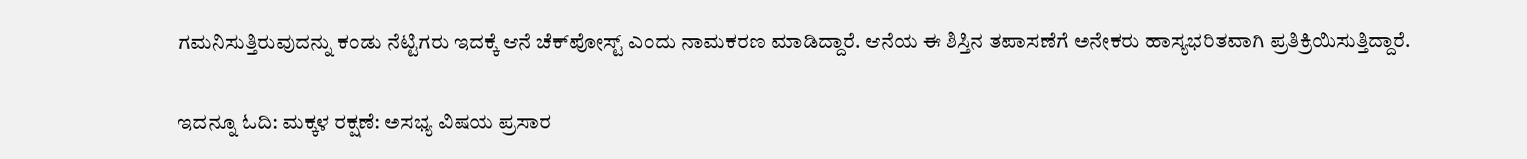ಗಮನಿಸುತ್ತಿರುವುದನ್ನು ಕಂಡು ನೆಟ್ಟಿಗರು ಇದಕ್ಕೆ ಆನೆ ಚೆಕ್‌ಪೋಸ್ಟ್ ಎಂದು ನಾಮಕರಣ ಮಾಡಿದ್ದಾರೆ. ಆನೆಯ ಈ ಶಿಸ್ತಿನ ತಪಾಸಣೆಗೆ ಅನೇಕರು ಹಾಸ್ಯಭರಿತವಾಗಿ ಪ್ರತಿಕ್ರಿಯಿಸುತ್ತಿದ್ದಾರೆ.

ಇದನ್ನೂ ಓದಿ: ಮಕ್ಕಳ ರಕ್ಷಣೆ: ಅಸಭ್ಯ ವಿಷಯ ಪ್ರಸಾರ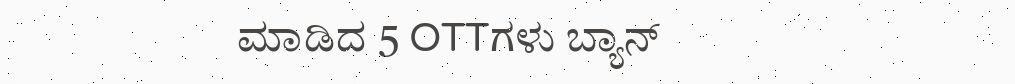ಮಾಡಿದ 5 OTTಗಳು ಬ್ಯಾನ್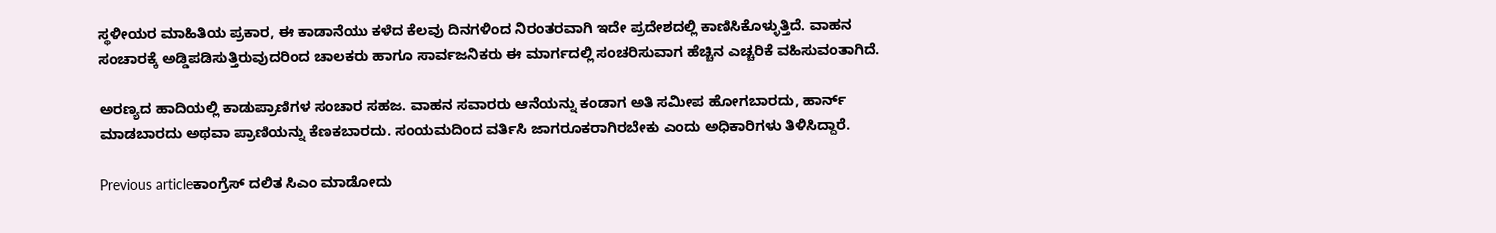ಸ್ಥಳೀಯರ ಮಾಹಿತಿಯ ಪ್ರಕಾರ, ಈ ಕಾಡಾನೆಯು ಕಳೆದ ಕೆಲವು ದಿನಗಳಿಂದ ನಿರಂತರವಾಗಿ ಇದೇ ಪ್ರದೇಶದಲ್ಲಿ ಕಾಣಿಸಿಕೊಳ್ಳುತ್ತಿದೆ. ವಾಹನ ಸಂಚಾರಕ್ಕೆ ಅಡ್ಡಿಪಡಿಸುತ್ತಿರುವುದರಿಂದ ಚಾಲಕರು ಹಾಗೂ ಸಾರ್ವಜನಿಕರು ಈ ಮಾರ್ಗದಲ್ಲಿ ಸಂಚರಿಸುವಾಗ ಹೆಚ್ಚಿನ ಎಚ್ಚರಿಕೆ ವಹಿಸುವಂತಾಗಿದೆ.

ಅರಣ್ಯದ ಹಾದಿಯಲ್ಲಿ ಕಾಡುಪ್ರಾಣಿಗಳ ಸಂಚಾರ ಸಹಜ. ವಾಹನ ಸವಾರರು ಆನೆಯನ್ನು ಕಂಡಾಗ ಅತಿ ಸಮೀಪ ಹೋಗಬಾರದು, ಹಾರ್ನ್ ಮಾಡಬಾರದು ಅಥವಾ ಪ್ರಾಣಿಯನ್ನು ಕೆಣಕಬಾರದು. ಸಂಯಮದಿಂದ ವರ್ತಿಸಿ ಜಾಗರೂಕರಾಗಿರಬೇಕು ಎಂದು ಅಧಿಕಾರಿಗಳು ತಿಳಿಸಿದ್ದಾರೆ.

Previous articleಕಾಂಗ್ರೆಸ್‌ ದಲಿತ ಸಿಎಂ ಮಾಡೋದು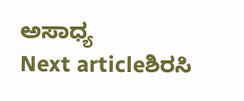ಅಸಾಧ್ಯ
Next articleಶಿರಸಿ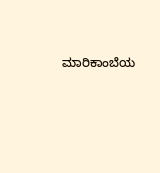ಮಾರಿಕಾಂಬೆಯ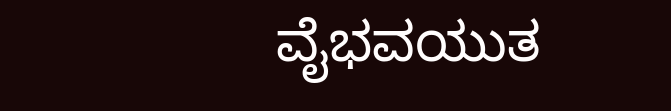ವೈಭವಯುತ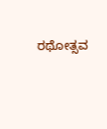ರಥೋತ್ಸವ